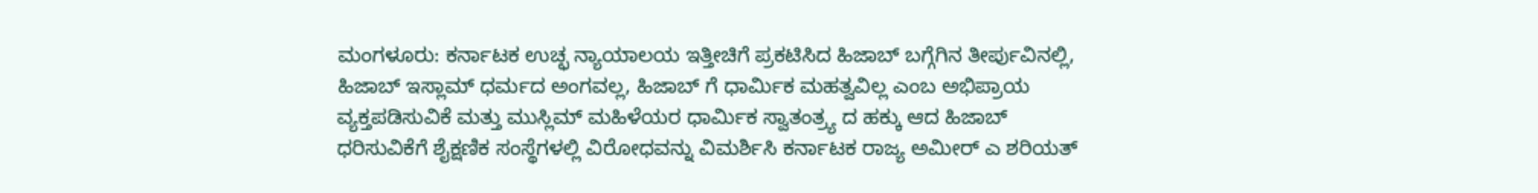ಮಂಗಳೂರು: ಕರ್ನಾಟಕ ಉಚ್ಛ ನ್ಯಾಯಾಲಯ ಇತ್ತೀಚಿಗೆ ಪ್ರಕಟಿಸಿದ ಹಿಜಾಬ್ ಬಗ್ಗೆಗಿನ ತೀರ್ಪುವಿನಲ್ಲಿ, ಹಿಜಾಬ್ ಇಸ್ಲಾಮ್ ಧರ್ಮದ ಅಂಗವಲ್ಲ, ಹಿಜಾಬ್ ಗೆ ಧಾರ್ಮಿಕ ಮಹತ್ವವಿಲ್ಲ ಎಂಬ ಅಭಿಪ್ರಾಯ ವ್ಯಕ್ತಪಡಿಸುವಿಕೆ ಮತ್ತು ಮುಸ್ಲಿಮ್ ಮಹಿಳೆಯರ ಧಾರ್ಮಿಕ ಸ್ವಾತಂತ್ರ್ಯ ದ ಹಕ್ಕು ಆದ ಹಿಜಾಬ್ ಧರಿಸುವಿಕೆಗೆ ಶೈಕ್ಷಣಿಕ ಸಂಸ್ಥೆಗಳಲ್ಲಿ ವಿರೋಧವನ್ನು ವಿಮರ್ಶಿಸಿ ಕರ್ನಾಟಕ ರಾಜ್ಯ ಅಮೀರ್ ಎ ಶರಿಯತ್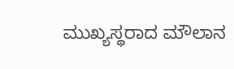ಮುಖ್ಯಸ್ಥರಾದ ಮೌಲಾನ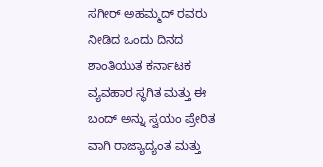ಸಗೀರ್ ಅಹಮ್ಮದ್ ರವರು ನೀಡಿದ ಒಂದು ದಿನದ ಶಾಂತಿಯುತ ಕರ್ನಾಟಕ ವ್ಯವಹಾರ ಸ್ಥಗಿತ ಮತ್ತು ಈ ಬಂದ್ ಅನ್ನು ಸ್ವಯಂ ಪ್ರೇರಿತ ವಾಗಿ ರಾಜ್ಯಾದ್ಯಂತ ಮತ್ತು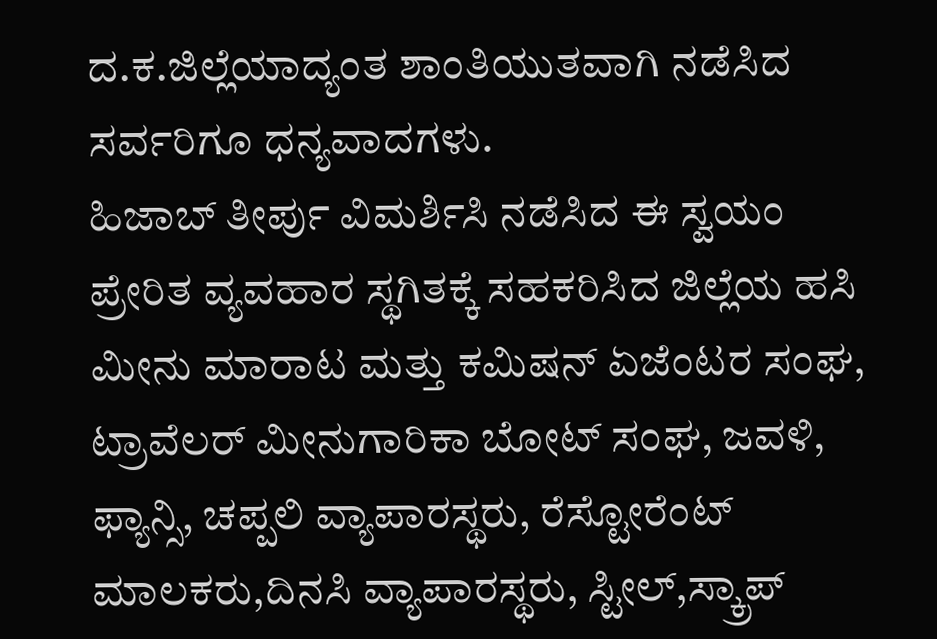ದ.ಕ.ಜಿಲ್ಲೆಯಾದ್ಯಂತ ಶಾಂತಿಯುತವಾಗಿ ನಡೆಸಿದ ಸರ್ವರಿಗೂ ಧನ್ಯವಾದಗಳು.
ಹಿಜಾಬ್ ತೀರ್ಪು ವಿಮರ್ಶಿಸಿ ನಡೆಸಿದ ಈ ಸ್ವಯಂ ಪ್ರೇರಿತ ವ್ಯವಹಾರ ಸ್ಥಗಿತಕ್ಕೆ ಸಹಕರಿಸಿದ ಜಿಲ್ಲೆಯ ಹಸಿ ಮೀನು ಮಾರಾಟ ಮತ್ತು ಕಮಿಷನ್ ಏಜೆಂಟರ ಸಂಘ, ಟ್ರಾವೆಲರ್ ಮೀನುಗಾರಿಕಾ ಬೋಟ್ ಸಂಘ, ಜವಳಿ, ಫ್ಯಾನ್ಸಿ, ಚಪ್ಪಲಿ ವ್ಯಾಪಾರಸ್ಥರು, ರೆಸ್ಟೋರೆಂಟ್ ಮಾಲಕರು,ದಿನಸಿ ವ್ಯಾಪಾರಸ್ಥರು, ಸ್ಟೀಲ್,ಸ್ಕ್ರಾಪ್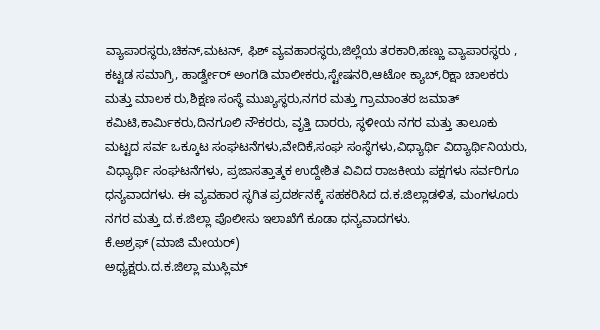ವ್ಯಾಪಾರಸ್ಥರು,ಚಿಕನ್,ಮಟನ್, ಫಿಶ್ ವ್ಯವಹಾರಸ್ಥರು,ಜಿಲ್ಲೆಯ ತರಕಾರಿ,ಹಣ್ಣು ವ್ಯಾಪಾರಸ್ಥರು , ಕಟ್ಟಡ ಸಮಾಗ್ರಿ, ಹಾರ್ಡ್ವೇರ್ ಅಂಗಡಿ ಮಾಲೀಕರು,ಸ್ಟೇಷನರಿ,ಆಟೋ ಕ್ಯಾಬ್,ರಿಕ್ಷಾ ಚಾಲಕರು ಮತ್ತು ಮಾಲಕ ರು,ಶಿಕ್ಷಣ ಸಂಸ್ಥೆ ಮುಖ್ಯಸ್ಥರು,ನಗರ ಮತ್ತು ಗ್ರಾಮಾಂತರ ಜಮಾತ್ ಕಮಿಟಿ,ಕಾರ್ಮಿಕರು,ದಿನಗೂಲಿ ನೌಕರರು, ವೃತ್ತಿ ದಾರರು, ಸ್ಥಳೀಯ ನಗರ ಮತ್ತು ತಾಲೂಕು ಮಟ್ಟದ ಸರ್ವ ಒಕ್ಕೂಟ ಸಂಘಟನೆಗಳು,ವೇದಿಕೆ,ಸಂಘ ಸಂಸ್ಥೆಗಳು,ವಿಧ್ಯಾರ್ಥಿ ವಿದ್ಯಾರ್ಥಿನಿಯರು, ವಿಧ್ಯಾರ್ಥಿ ಸಂಘಟನೆಗಳು, ಪ್ರಜಾಸತ್ತಾತ್ಮಕ ಉದ್ದೇಶಿತ ವಿವಿದ ರಾಜಕೀಯ ಪಕ್ಷಗಳು ಸರ್ವರಿಗೂ ಧನ್ಯವಾದಗಳು. ಈ ವ್ಯವಹಾರ ಸ್ಥಗಿತ ಪ್ರದರ್ಶನಕ್ಕೆ ಸಹಕರಿಸಿದ ದ.ಕ.ಜಿಲ್ಲಾಡಳಿತ, ಮಂಗಳೂರು ನಗರ ಮತ್ತು ದ.ಕ.ಜಿಲ್ಲಾ ಪೊಲೀಸು ಇಲಾಖೆಗೆ ಕೂಡಾ ಧನ್ಯವಾದಗಳು.
ಕೆ.ಅಶ್ರಫ್ (ಮಾಜಿ ಮೇಯರ್)
ಅಧ್ಯಕ್ಷರು.ದ.ಕ.ಜಿಲ್ಲಾ ಮುಸ್ಲಿಮ್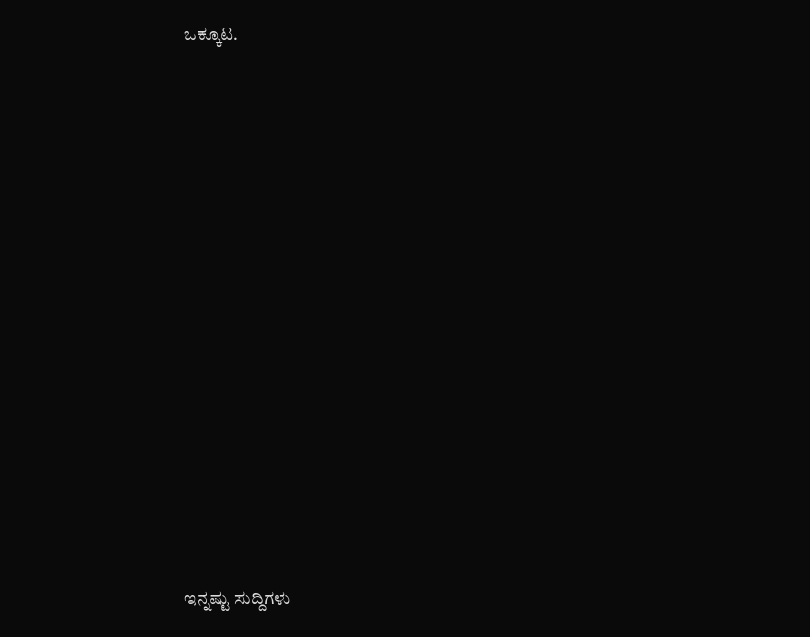ಒಕ್ಕೂಟ.
















ಇನ್ನಷ್ಟು ಸುದ್ದಿಗಳು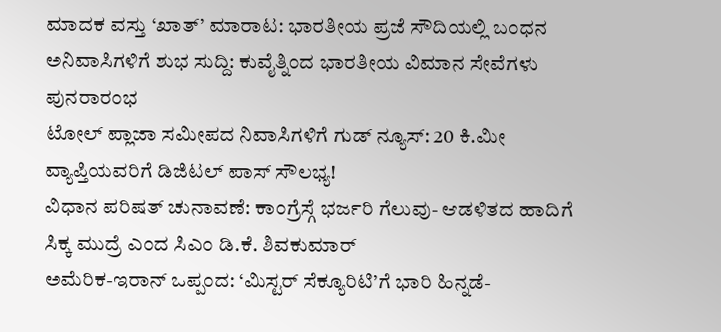ಮಾದಕ ವಸ್ತು ‘ಖಾತ್’ ಮಾರಾಟ: ಭಾರತೀಯ ಪ್ರಜೆ ಸೌದಿಯಲ್ಲಿ ಬಂಧನ
ಅನಿವಾಸಿಗಳಿಗೆ ಶುಭ ಸುದ್ದಿ: ಕುವೈತ್ನಿಂದ ಭಾರತೀಯ ವಿಮಾನ ಸೇವೆಗಳು ಪುನರಾರಂಭ
ಟೋಲ್ ಪ್ಲಾಜಾ ಸಮೀಪದ ನಿವಾಸಿಗಳಿಗೆ ಗುಡ್ ನ್ಯೂಸ್: 20 ಕಿ.ಮೀ ವ್ಯಾಪ್ತಿಯವರಿಗೆ ಡಿಜಿಟಲ್ ಪಾಸ್ ಸೌಲಭ್ಯ!
ವಿಧಾನ ಪರಿಷತ್ ಚುನಾವಣೆ: ಕಾಂಗ್ರೆಸ್ಗೆ ಭರ್ಜರಿ ಗೆಲುವು- ಆಡಳಿತದ ಹಾದಿಗೆ ಸಿಕ್ಕ ಮುದ್ರೆ ಎಂದ ಸಿಎಂ ಡಿ.ಕೆ. ಶಿವಕುಮಾರ್
ಅಮೆರಿಕ-ಇರಾನ್ ಒಪ್ಪಂದ: ‘ಮಿಸ್ಟರ್ ಸೆಕ್ಯೂರಿಟಿ’ಗೆ ಭಾರಿ ಹಿನ್ನಡೆ-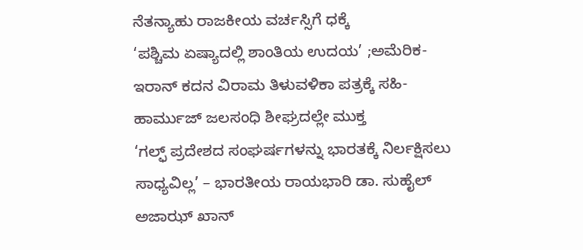ನೆತನ್ಯಾಹು ರಾಜಕೀಯ ವರ್ಚಸ್ಸಿಗೆ ಧಕ್ಕೆ
‘ಪಶ್ಚಿಮ ಏಷ್ಯಾದಲ್ಲಿ ಶಾಂತಿಯ ಉದಯ’ ;ಅಮೆರಿಕ-ಇರಾನ್ ಕದನ ವಿರಾಮ ತಿಳುವಳಿಕಾ ಪತ್ರಕ್ಕೆ ಸಹಿ- ಹಾರ್ಮುಜ್ ಜಲಸಂಧಿ ಶೀಘ್ರದಲ್ಲೇ ಮುಕ್ತ
‘ಗಲ್ಫ್ ಪ್ರದೇಶದ ಸಂಘರ್ಷಗಳನ್ನು ಭಾರತಕ್ಕೆ ನಿರ್ಲಕ್ಷಿಸಲು ಸಾಧ್ಯವಿಲ್ಲ’ – ಭಾರತೀಯ ರಾಯಭಾರಿ ಡಾ. ಸುಹೈಲ್ ಅಜಾಝ್ ಖಾನ್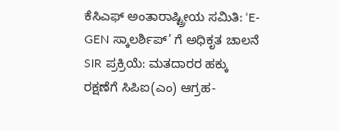ಕೆಸಿಎಫ್ ಅಂತಾರಾಷ್ಟ್ರೀಯ ಸಮಿತಿ: ‘E-GEN ಸ್ಕಾಲರ್ಶಿಪ್’ ಗೆ ಅಧಿಕೃತ ಚಾಲನೆ
SIR ಪ್ರಕ್ರಿಯೆ: ಮತದಾರರ ಹಕ್ಕು ರಕ್ಷಣೆಗೆ ಸಿಪಿಐ(ಎಂ) ಆಗ್ರಹ-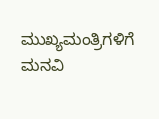ಮುಖ್ಯಮಂತ್ರಿಗಳಿಗೆ ಮನವಿ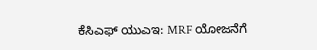ಕೆಸಿಎಫ್ ಯುಎಇ: MRF ಯೋಜನೆಗೆ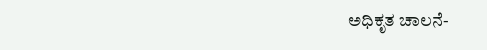ಅಧಿಕೃತ ಚಾಲನೆ-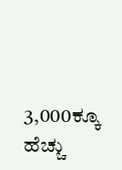3,000ಕ್ಕೂ ಹೆಚ್ಚು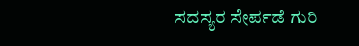ಸದಸ್ಯರ ಸೇರ್ಪಡೆ ಗುರಿ